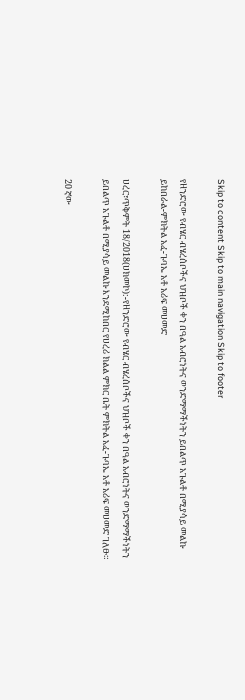Skip to content Skip to main navigation Skip to footer

የዘንድሮው የብሄር ብሄረሰቦችና ህዝቦች ቀን በዓል አብሮነትና ወንድማማችነትን ይበልጥ አጉልቶ በሚያሳይ መልኩ ይከበራል-ምክትል አፈ-ጉባኤ አቶ አሪፍ መሀመድ

ሀረር፣ጥቅምት 18/2018(ሀክመኮ):-የዘንድሮው የብሄር ብሄረሰቦችና ህዝቦች ቀን በዓል አብሮነትና ወንድማማችነትን ይበልጥ አጉልቶ በሚያሳይ መልኩ እንደሚከበር የሀረሪ ክልል ምክር ቤት ምክትል አፈ-ጉባኤ አቶ አሪፍ መሀመድ ገለፁ።

20 ኛው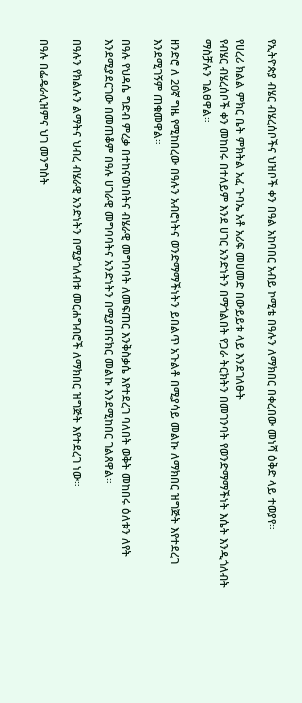የኢትዮጵያ ብሄር ብሄረሰቦችና ህዝቦች ቀን በዓል አከባበር አብይ ኮሚቴ በዓሉን ለማክበር በቀረበው መነሻ ዕቅድ ላይ ተወያየ።

የሀረሪ ክልል ምክር ቤት ምክትል አፈ ጉባኤ አቶ አሪፍ መሀመድ በውይይቱ ላይ እንደገለፁት
የብሄር ብሄረሰቦች ቀን መከበሩ በተለይም እንደ ሀገር አንድነትን በማጎልበት የጋራ ትርክትን በመገንባት የወንድማማችነት እሴት እንዲጎለብት ማስቻሉን ገልፀዋል።

ዘንድሮ ለ 20ኛ ግዜ የሚከበረው በዓሉን አብሮነትና ወንድማማችነትን ይበልጥ አጉልቶ በሚያሳይ መልኩ ለማክበር ዝግጅት እየተደረገ እንደሚገኝም ጠቁመዋል።

በዓሉ የህዳሴ ግድብ ምረቃ በተከናወነበትና ብሄራዊ መግባባት ለመፍጠር እንቅስቃሴ እየተደረገ ባለበት ወቅት መከበሩ ዕለቱን ለየት እንደሚያደርገው በመጠቆም በዓሉ ሀገራዊ መግባባትና አንድነትን በሚያጠናክር መልኩ እንደሚከበር ገልጸዋል።

በዓሉን የክልሉን ልማትና ህብረ ብሄራዊ አንድነትን በሚያጎለብቱ መርሐግብሮች ለማክበር ዝግጅት እየተደረገ ነው።

በዓሉ በፌዴራሊዝምና ህገ መንግስት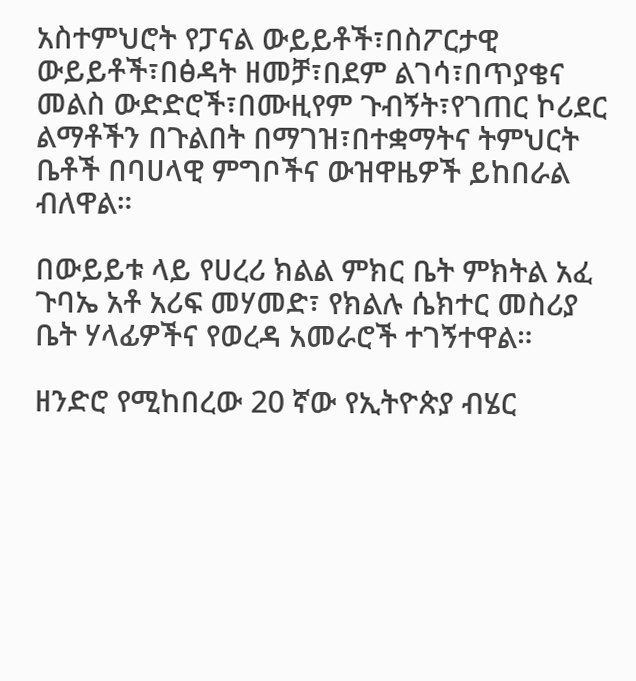አስተምህሮት የፓናል ውይይቶች፣በስፖርታዊ ውይይቶች፣በፅዳት ዘመቻ፣በደም ልገሳ፣በጥያቄና መልስ ውድድሮች፣በሙዚየም ጉብኝት፣የገጠር ኮሪደር ልማቶችን በጉልበት በማገዝ፣በተቋማትና ትምህርት ቤቶች በባሀላዊ ምግቦችና ውዝዋዜዎች ይከበራል ብለዋል።

በውይይቱ ላይ የሀረሪ ክልል ምክር ቤት ምክትል አፈ ጉባኤ አቶ አሪፍ መሃመድ፣ የክልሉ ሴክተር መስሪያ ቤት ሃላፊዎችና የወረዳ አመራሮች ተገኝተዋል።

ዘንድሮ የሚከበረው 20 ኛው የኢትዮጵያ ብሄር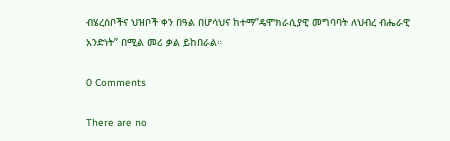ብሄረሰቦችና ህዝቦች ቀን በዓል በሆሳህና ከተማ”ዴሞክራሲያዊ መግባባት ለህብረ ብሔራዊ አንድነት” በሚል መሪ ቃል ይከበራል።

0 Comments

There are no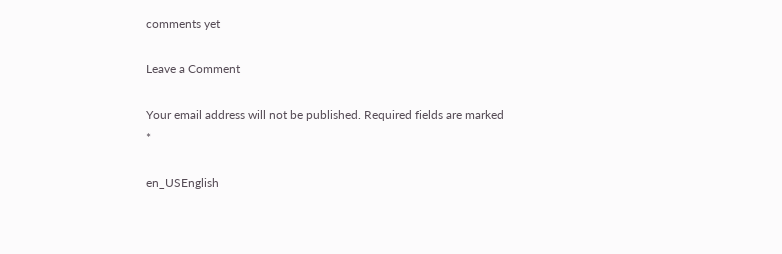comments yet

Leave a Comment

Your email address will not be published. Required fields are marked *

en_USEnglish